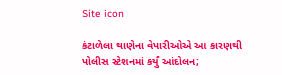Site icon

કંટાળેલા થાણેના વેપારીઓએ આ કારણથી પોલીસ સ્ટેશનમાં કર્યું આંદોલન;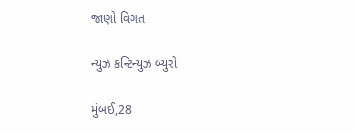જાણો વિગત

ન્યુઝ કન્ટિન્યુઝ બ્યુરો

મુંબઈ,28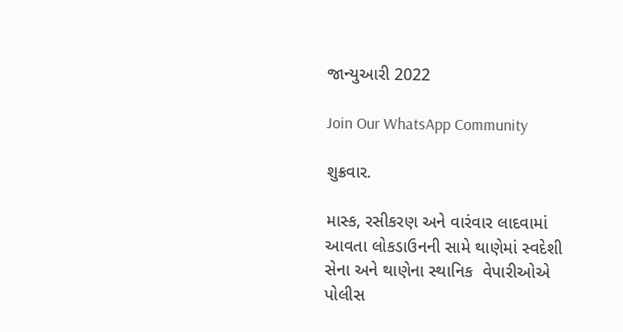જાન્યુઆરી 2022

Join Our WhatsApp Community

શુક્રવાર.

માસ્ક, રસીકરણ અને વારંવાર લાદવામાં આવતા લોકડાઉનની સામે થાણેમાં સ્વદેશી સેના અને થાણેના સ્થાનિક  વેપારીઓએ પોલીસ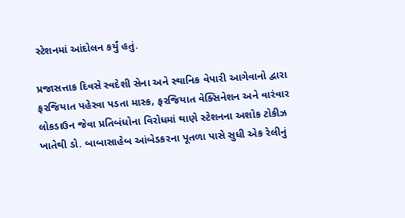સ્ટેશનમાં આંદોલન કર્યું હતું.

પ્રજાસત્તાક દિવસે સ્વદેશી સેના અને સ્થાનિક વેપારી આગેવાનો દ્વારા ફરજિયાત પહેરવા પડતા માસ્ક, ફરજિયાત વેક્સિનેશન અને વારંવાર લોકડાઉન જેવા પ્રતિબંધોના વિરોધમાં થાણે સ્ટેશનના અશોક ટોકીઝ ખાતેથી ડો. બાબાસાહેબ આંબેડકરના પૂતળા પાસે સુધી એક રેલીનું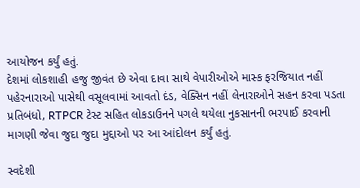આયોજન કર્યું હતું.
દેશમાં લોકશાહી હજુ જીવંત છે એવા દાવા સાથે વેપારીઓએ માસ્ક ફરજિયાત નહીં પહેરનારાઓ પાસેથી વસૂલવામાં આવતો દંડ, વેક્સિન નહીં લેનારાઓને સહન કરવા પડતા પ્રતિબંધો, RTPCR ટેસ્ટ સહિત લોકડાઉનને પગલે થયેલા નુકસાનની ભરપાઈ કરવાની માગણી જેવા જુદા જુદા મુદ્દાઓ પર આ આંદોલન કર્યું હતું.

સ્વદેશી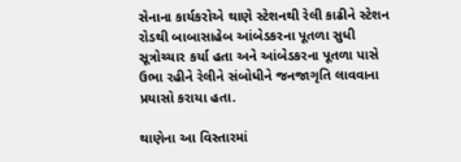સેનાના કાર્યકરોએ થાણે સ્ટેશનથી રેલી કાઢીને સ્ટેશન રોડથી બાબાસાહેબ આંબેડકરના પૂતળા સુધી સૂત્રોચ્ચાર કર્યા હતા અને આંબેડકરના પૂતળા પાસે ઉભા રહીને રેલીને સંબોધીને જનજાગૃતિ લાવવાના પ્રયાસો કરાયા હતા.

થાણેના આ વિસ્તારમાં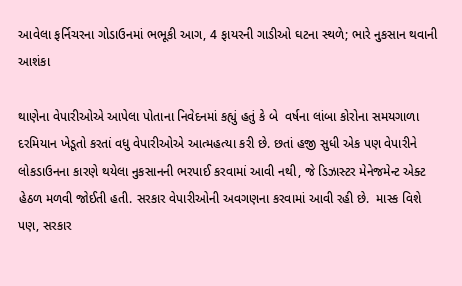આવેલા ફર્નિચરના ગોડાઉનમાં ભભૂકી આગ, 4 ફાયરની ગાડીઓ ઘટના સ્થળે; ભારે નુકસાન થવાની આશંકા

થાણેના વેપારીઓએ આપેલા પોતાના નિવેદનમાં કહ્યું હતું કે બે  વર્ષના લાંબા કોરોના સમયગાળા દરમિયાન ખેડૂતો કરતાં વધુ વેપારીઓએ આત્મહત્યા કરી છે. છતાં હજી સુધી એક પણ વેપારીને લોકડાઉનના કારણે થયેલા નુકસાનની ભરપાઈ કરવામાં આવી નથી, જે ડિઝાસ્ટર મેનેજમેન્ટ એક્ટ હેઠળ મળવી જોઈતી હતી. સરકાર વેપારીઓની અવગણના કરવામાં આવી રહી છે.  માસ્ક વિશે પણ, સરકાર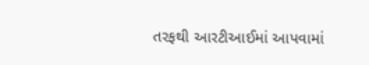તરફથી આરટીઆઈમાં આપવામાં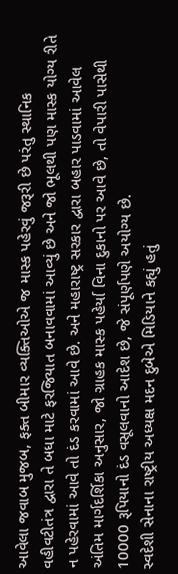આવેલા જવાબ મુજબ, ફક્ત બીમાર વ્યક્તિઓએ જ માસ્ક પહેરવું જરૂરી છે પરંતુ સ્થાનિક વહીવટીતંત્ર દ્વારા તે બધા માટે ફરજિયાત બનાવવામાં આવ્યું છે અને જો ભૂલથી પણ માસ્ક યોગ્ય રીતે ન પહેરવામાં આવે તો દંડ કરવામાં આવે છે. અને મહારાષ્ટ્ર સરકાર દ્વારા બહાર પાડવામાં આવેલ અંતિમ માર્ગદર્શિકા અનુસાર, જો ગ્રાહક માસ્ક પહેર્યા વિના દુકાનો પર આવે છે, તો વેપારી પાસેથી 10000 રૂપિયાનો દંડ વસૂલવાનો આદેશ છે, જે સંપૂર્ણપણે અયોગ્ય છે.
સ્વદેશી સેનાના રાષ્ટ્રીય અધ્યક્ષ મદન દુબેએ મિડિયાને કહ્યું હતું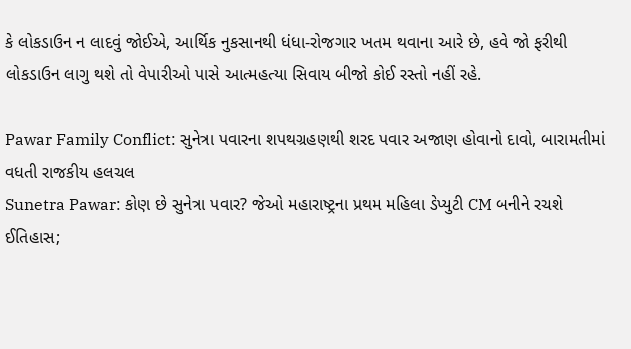કે લોકડાઉન ન લાદવું જોઈએ, આર્થિક નુકસાનથી ધંધા-રોજગાર ખતમ થવાના આરે છે, હવે જો ફરીથી લોકડાઉન લાગુ થશે તો વેપારીઓ પાસે આત્મહત્યા સિવાય બીજો કોઈ રસ્તો નહીં રહે.

Pawar Family Conflict: સુનેત્રા પવારના શપથગ્રહણથી શરદ પવાર અજાણ હોવાનો દાવો, બારામતીમાં વધતી રાજકીય હલચલ
Sunetra Pawar: કોણ છે સુનેત્રા પવાર? જેઓ મહારાષ્ટ્રના પ્રથમ મહિલા ડેપ્યુટી CM બનીને રચશે ઈતિહાસ;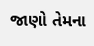જાણો તેમના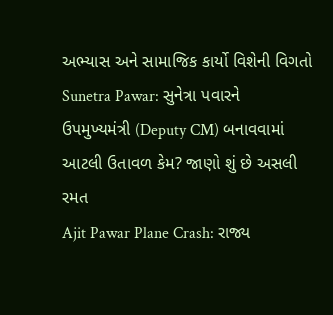અભ્યાસ અને સામાજિક કાર્યો વિશેની વિગતો
Sunetra Pawar: સુનેત્રા પવારને ઉપમુખ્યમંત્રી (Deputy CM) બનાવવામાં આટલી ઉતાવળ કેમ? જાણો શું છે અસલી રમત
Ajit Pawar Plane Crash: રાજ્ય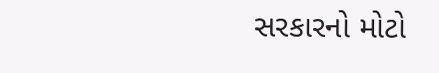સરકારનો મોટો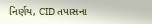નિર્ણય, CID તપાસના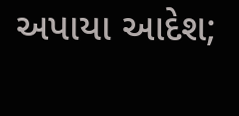અપાયા આદેશ;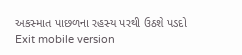અકસ્માત પાછળના રહસ્ય પરથી ઉઠશે પડદો
Exit mobile version